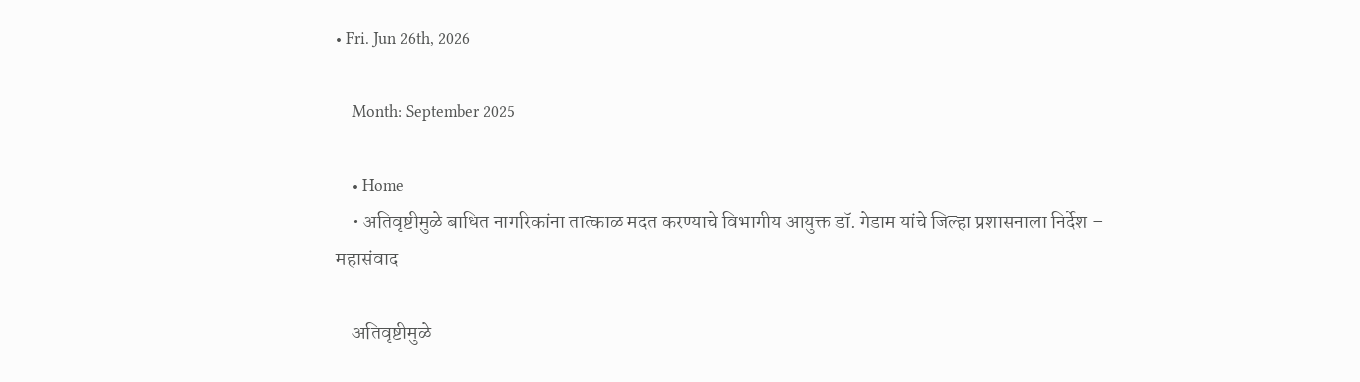• Fri. Jun 26th, 2026

    Month: September 2025

    • Home
    • अतिवृष्टीमुळे बाधित नागरिकांना तात्काळ मदत करण्याचे विभागीय आयुक्त डॉ. गेडाम यांचे जिल्हा प्रशासनाला निर्देश – महासंवाद

    अतिवृष्टीमुळे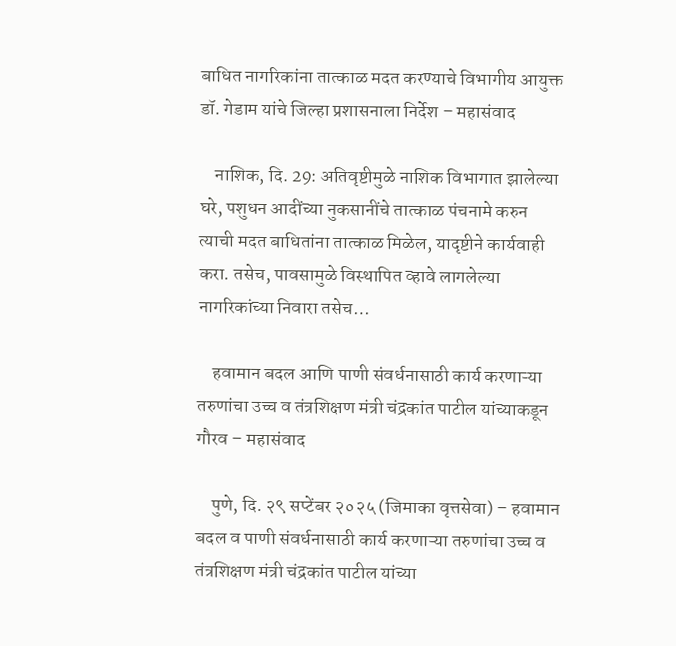बाधित नागरिकांना तात्काळ मदत करण्याचे विभागीय आयुक्त डॉ. गेडाम यांचे जिल्हा प्रशासनाला निर्देश – महासंवाद

    नाशिक, दि. 29: अतिवृष्टीमुळे नाशिक विभागात झालेल्या घरे, पशुधन आदींच्या नुकसानींचे तात्काळ पंचनामे करुन त्याची मदत बाधितांना तात्काळ मिळेल, यादृष्टीने कार्यवाही करा. तसेच, पावसामुळे विस्थापित व्हावे लागलेल्या नागरिकांच्या निवारा तसेच…

    हवामान बदल आणि पाणी संवर्धनासाठी कार्य करणाऱ्या तरुणांचा उच्च व तंत्रशिक्षण मंत्री चंद्रकांत पाटील यांच्याकडून गौरव – महासंवाद

    पुणे, दि. २९ सप्टेंबर २०२५ (जिमाका वृत्तसेवा) – हवामान बदल व पाणी संवर्धनासाठी कार्य करणाऱ्या तरुणांचा उच्च व तंत्रशिक्षण मंत्री चंद्रकांत पाटील यांच्या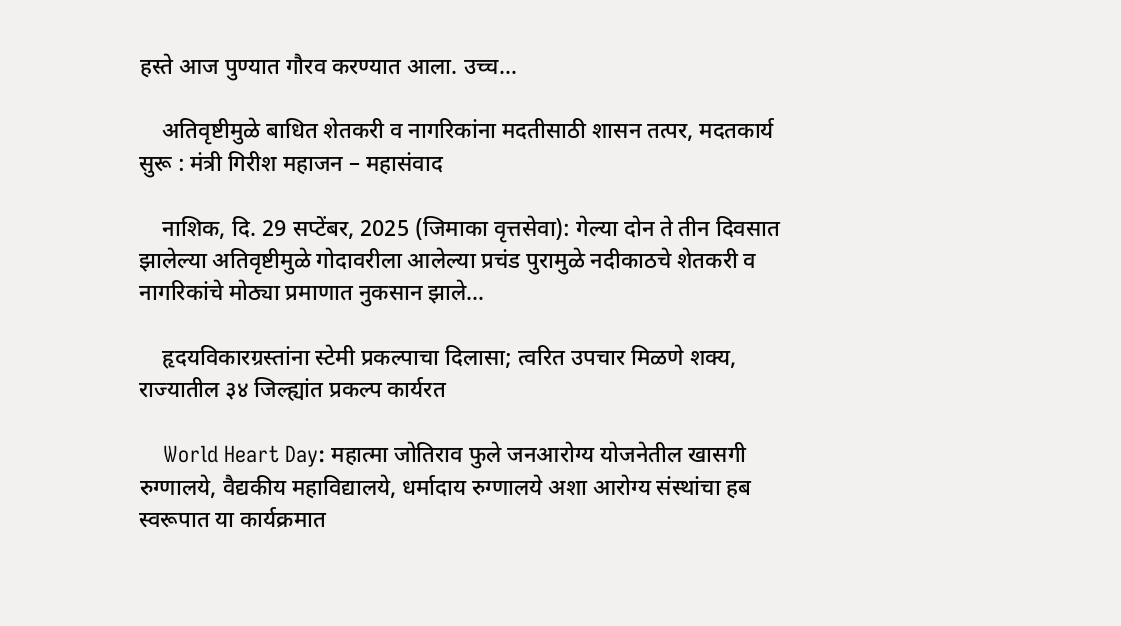हस्ते आज पुण्यात गौरव करण्यात आला. उच्च…

    अतिवृष्टीमुळे बाधित शेतकरी व नागरिकांना मदतीसाठी शासन तत्पर, मदतकार्य सुरू : मंत्री गिरीश महाजन – महासंवाद

    नाशिक, दि. 29 सप्टेंबर, 2025 (जिमाका वृत्तसेवा): गेल्या दोन ते तीन दिवसात झालेल्या अतिवृष्टीमुळे गोदावरीला आलेल्या प्रचंड पुरामुळे नदीकाठचे शेतकरी व नागरिकांचे मोठ्या प्रमाणात नुकसान झाले…

    हृदयविकारग्रस्तांना स्टेमी प्रकल्पाचा दिलासा; त्वरित उपचार मिळणे शक्य, राज्यातील ३४ जिल्ह्यांत प्रकल्प कार्यरत

    World Heart Day: महात्मा जोतिराव फुले जनआरोग्य योजनेतील खासगी रुग्णालये, वैद्यकीय महाविद्यालये, धर्मादाय रुग्णालये अशा आरोग्य संस्थांचा हब स्वरूपात या कार्यक्रमात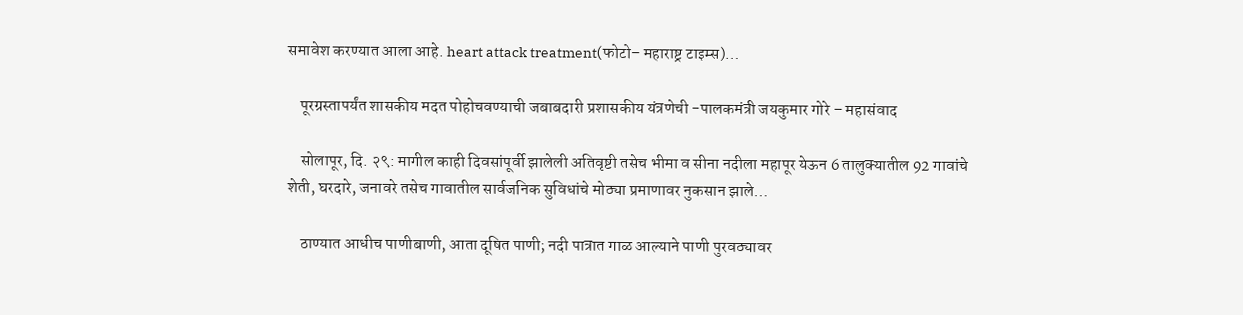समावेश करण्यात आला आहे. heart attack treatment(फोटो– महाराष्ट्र टाइम्स)…

    पूरग्रस्तापर्यंत शासकीय मदत पोहोचवण्याची जबाबदारी प्रशासकीय यंत्रणेची -पालकमंत्री जयकुमार गोरे – महासंवाद

    सोलापूर, दि. २९: मागील काही दिवसांपूर्वी झालेली अतिवृष्टी तसेच भीमा व सीना नदीला महापूर येऊन 6 तालुक्यातील 92 गावांचे शेती, घरदारे, जनावरे तसेच गावातील सार्वजनिक सुविधांचे मोठ्या प्रमाणावर नुकसान झाले…

    ठाण्यात आधीच पाणीबाणी, आता दूषित पाणी; नदी पात्रात गाळ आल्याने पाणी पुरवठ्यावर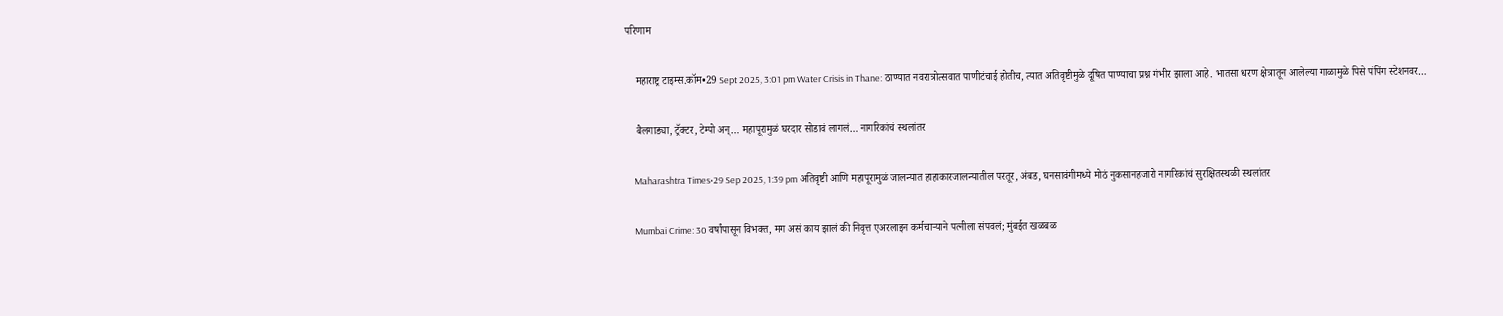परिणाम

    महाराष्ट्र टाइम्स.कॉम•29 Sept 2025, 3:01 pm Water Crisis in Thane: ठाण्यात नवरात्रोत्सवात पाणीटंचाई होतीच, त्यात अतिवृष्टीमुळे दूषित पाण्याचा प्रश्न गंभीर झाला आहे. भातसा धरण क्षेत्रातून आलेल्या गाळामुळे पिसे पंपिंग स्टेशनवर…

    बैलगाड्या, ट्रॅक्टर, टेम्पो अन्… महापूरामुळं घरदार सोडावं लागलं… नागरिकांचं स्थलांतर

    Maharashtra Times•29 Sep 2025, 1:39 pm अतिवृष्टी आणि महापूरामुळं जालन्यात हाहाकारजालन्यातील परतूर, अंबड, घनसावंगीमध्ये मोठं नुकसानहजारो नागरिकांचं सुरक्षितस्थळी स्थलांतर

    Mumbai Crime: 30 वर्षांपासून विभक्त, मग असं काय झालं की निवृत्त एअरलाइन कर्मचाऱ्याने पत्नीला संपवलं; मुंबईत खळबळ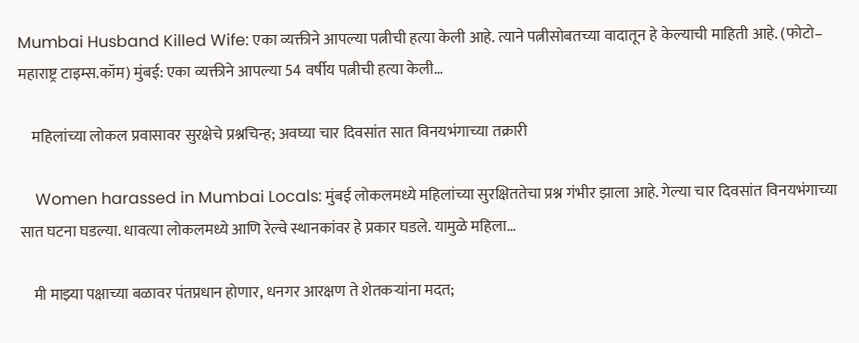Mumbai Husband Killed Wife: एका व्यक्तीने आपल्या पत्नीची हत्या केली आहे. त्याने पत्नीसोबतच्या वादातून हे केल्याची माहिती आहे. (फोटो– महाराष्ट्र टाइम्स.कॉम) मुंबई: एका व्यक्तीने आपल्या 54 वर्षीय पत्नीची हत्या केली…

    महिलांच्या लोकल प्रवासावर सुरक्षेचे प्रश्नचिन्ह; अवघ्या चार दिवसांत सात विनयभंगाच्या तक्रारी

    Women harassed in Mumbai Locals: मुंबई लोकलमध्ये महिलांच्या सुरक्षिततेचा प्रश्न गंभीर झाला आहे. गेल्या चार दिवसांत विनयभंगाच्या सात घटना घडल्या. धावत्या लोकलमध्ये आणि रेल्वे स्थानकांवर हे प्रकार घडले. यामुळे महिला…

    मी माझ्या पक्षाच्या बळावर पंतप्रधान होणार, धनगर आरक्षण ते शेतकऱ्यांना मदत;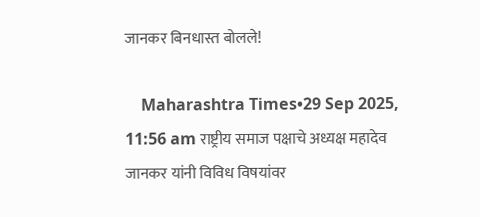जानकर बिनधास्त बोलले!

    Maharashtra Times•29 Sep 2025, 11:56 am राष्ट्रीय समाज पक्षाचे अध्यक्ष महादेव जानकर यांनी विविध विषयांवर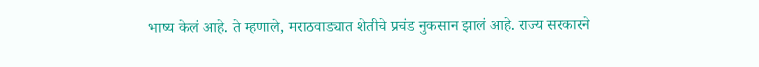भाष्य केलं आहे. ते म्हणाले, मराठवाड्यात शेतीचे प्रचंड नुकसान झालं आहे. राज्य सरकारने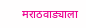मराठवाड्याला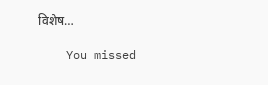विशेष…

    You missed